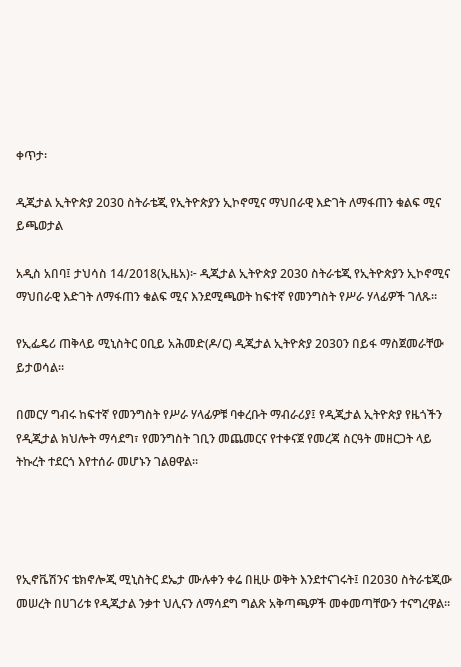ቀጥታ፡

ዲጂታል ኢትዮጵያ 2030 ስትራቴጂ የኢትዮጵያን ኢኮኖሚና ማህበራዊ እድገት ለማፋጠን ቁልፍ ሚና ይጫወታል

አዲስ አበባ፤ ታህሳስ 14/2018(ኢዜአ)፦ ዲጂታል ኢትዮጵያ 2030 ስትራቴጂ የኢትዮጵያን ኢኮኖሚና ማህበራዊ እድገት ለማፋጠን ቁልፍ ሚና እንደሚጫወት ከፍተኛ የመንግስት የሥራ ሃላፊዎች ገለጹ።

የኢፌዴሪ ጠቅላይ ሚኒስትር ዐቢይ አሕመድ(ዶ/ር) ዲጂታል ኢትዮጵያ 2030ን በይፋ ማስጀመራቸው ይታወሳል።

በመርሃ ግብሩ ከፍተኛ የመንግስት የሥራ ሃላፊዎቹ ባቀረቡት ማብራሪያ፤ የዲጂታል ኢትዮጵያ የዜጎችን የዲጂታል ክህሎት ማሳደግ፣ የመንግስት ገቢን መጨመርና የተቀናጀ የመረጃ ስርዓት መዘርጋት ላይ ትኩረት ተደርጎ እየተሰራ መሆኑን ገልፀዋል።




የኢኖቬሽንና ቴክኖሎጂ ሚኒስትር ደኤታ ሙሉቀን ቀሬ በዚሁ ወቅት እንደተናገሩት፤ በ2030 ስትራቴጂው መሠረት በሀገሪቱ የዲጂታል ንቃተ ህሊናን ለማሳደግ ግልጽ አቅጣጫዎች መቀመጣቸውን ተናግረዋል።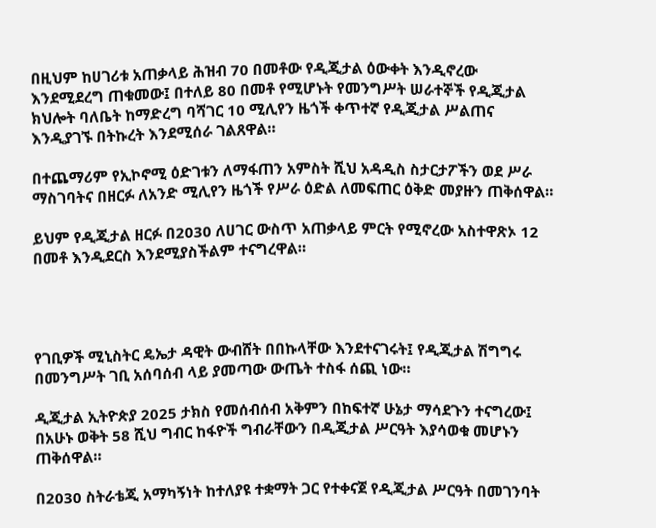በዚህም ከሀገሪቱ አጠቃላይ ሕዝብ 70 በመቶው የዲጂታል ዕውቀት እንዲኖረው እንደሚደረግ ጠቁመው፤ በተለይ 80 በመቶ የሚሆኑት የመንግሥት ሠራተኞች የዲጂታል ክህሎት ባለቤት ከማድረግ ባሻገር 10 ሚሊየን ዜጎች ቀጥተኛ የዲጂታል ሥልጠና እንዲያገኙ በትኩረት እንደሚሰራ ገልጸዋል።

በተጨማሪም የኢኮኖሚ ዕድገቱን ለማፋጠን አምስት ሺህ አዳዲስ ስታርታፖችን ወደ ሥራ ማስገባትና በዘርፉ ለአንድ ሚሊየን ዜጎች የሥራ ዕድል ለመፍጠር ዕቅድ መያዙን ጠቅሰዋል።

ይህም የዲጂታል ዘርፉ በ2030 ለሀገር ውስጥ አጠቃላይ ምርት የሚኖረው አስተዋጽኦ 12 በመቶ እንዲደርስ እንደሚያስችልም ተናግረዋል።




የገቢዎች ሚኒስትር ዴኤታ ዳዊት ውብሸት በበኩላቸው እንደተናገሩት፤ የዲጂታል ሽግግሩ በመንግሥት ገቢ አሰባሰብ ላይ ያመጣው ውጤት ተስፋ ሰጪ ነው።

ዲጂታል ኢትዮጵያ 2025 ታክስ የመሰብሰብ አቅምን በከፍተኛ ሁኔታ ማሳደጉን ተናግረው፤ በአሁኑ ወቅት 58 ሺህ ግብር ከፋዮች ግብራቸውን በዲጂታል ሥርዓት እያሳወቁ መሆኑን ጠቅሰዋል።

በ2030 ስትራቴጂ አማካኝነት ከተለያዩ ተቋማት ጋር የተቀናጀ የዲጂታል ሥርዓት በመገንባት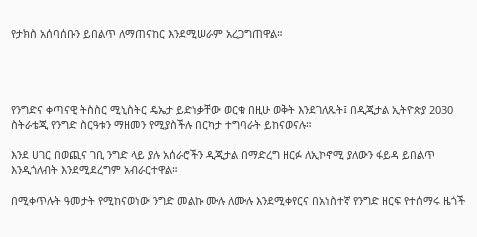የታክስ አሰባሰቡን ይበልጥ ለማጠናከር እንደሚሠራም አረጋግጠዋል።




የንግድና ቀጣናዊ ትስስር ሚኒስትር ዴኤታ ይድነቃቸው ወርቁ በዚሁ ወቅት እንደገለጹት፤ በዲጂታል ኢትዮጵያ 2030 ስትራቴጂ የንግድ ስርዓቱን ማዘመን የሚያስችሉ በርካታ ተግባራት ይከናወናሉ።

እንደ ሀገር በወጪና ገቢ ንግድ ላይ ያሉ አሰራሮችን ዲጂታል በማድረግ ዘርፉ ለኢኮኖሚ ያለውን ፋይዳ ይበልጥ እንዲጎለብት እንደሚደረግም አብራርተዋል።

በሚቀጥሉት ዓመታት የሚከናወነው ንግድ መልኩ ሙሉ ለሙሉ እንደሚቀየርና በአነስተኛ የንግድ ዘርፍ የተሰማሩ ዜጎች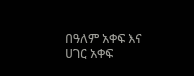በዓለም አቀፍ እና ሀገር አቀፍ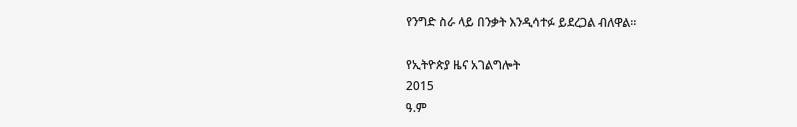የንግድ ስራ ላይ በንቃት እንዲሳተፉ ይደረጋል ብለዋል።

የኢትዮጵያ ዜና አገልግሎት
2015
ዓ.ም